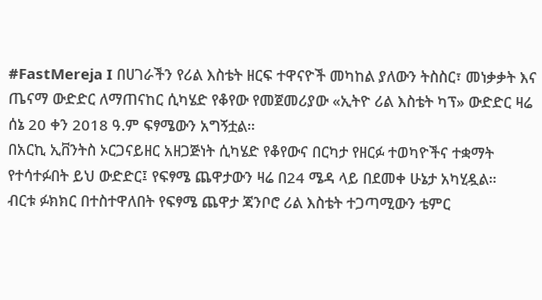#FastMereja I በሀገራችን የሪል እስቴት ዘርፍ ተዋናዮች መካከል ያለውን ትስስር፣ መነቃቃት እና ጤናማ ውድድር ለማጠናከር ሲካሄድ የቆየው የመጀመሪያው «ኢትዮ ሪል እስቴት ካፕ» ውድድር ዛሬ ሰኔ 20 ቀን 2018 ዓ.ም ፍፃሜውን አግኝቷል።
በአርኪ ኢቨንትስ ኦርጋናይዘር አዘጋጅነት ሲካሄድ የቆየውና በርካታ የዘርፉ ተወካዮችና ተቋማት የተሳተፉበት ይህ ውድድር፤ የፍፃሜ ጨዋታውን ዛሬ በ24 ሜዳ ላይ በደመቀ ሁኔታ አካሂዷል።
ብርቱ ፉክክር በተስተዋለበት የፍፃሜ ጨዋታ ጃንቦሮ ሪል እስቴት ተጋጣሚውን ቴምር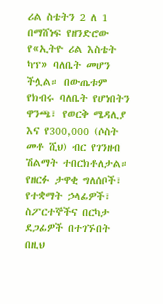ሪል ስቴትን 2 ለ 1 በማሸነፍ የዘንድሮው የ«ኢትዮ ሪል እስቴት ካፕ» ባለቤት መሆን ችሏል። በውጤቱም የክብሩ ባለቤት የሆነበትን ዋንጫ፣ የወርቅ ሜዳሊያ እና የ300,000 (ሶስት መቶ ሺህ) ብር የገንዘብ ሽልማት ተበርክቶለታል።
የዘርፉ ታዋቂ ግለሰቦች፣ የተቋማት ኃላፊዎች፣ ስፖርተኞችና በርካታ ደጋፊዎች በተገኙበት በዚህ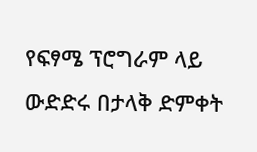የፍፃሜ ፕሮግራም ላይ ውድድሩ በታላቅ ድምቀት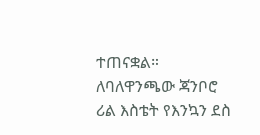ተጠናቋል። ለባለዋንጫው ጃንቦሮ ሪል እስቴት የእንኳን ደስ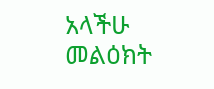አላችሁ መልዕክት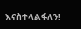እናስተላልፋለን!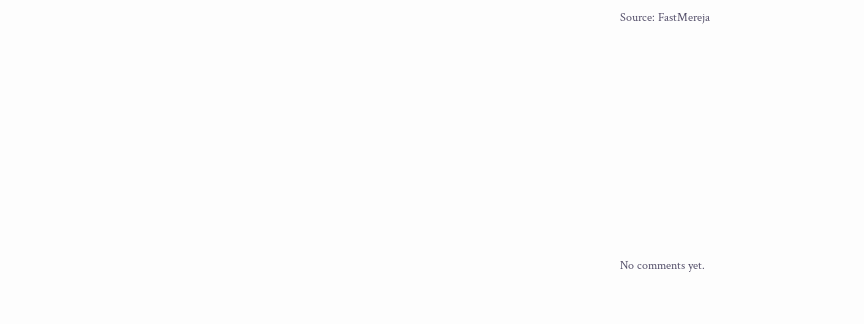Source: FastMereja









No comments yet.